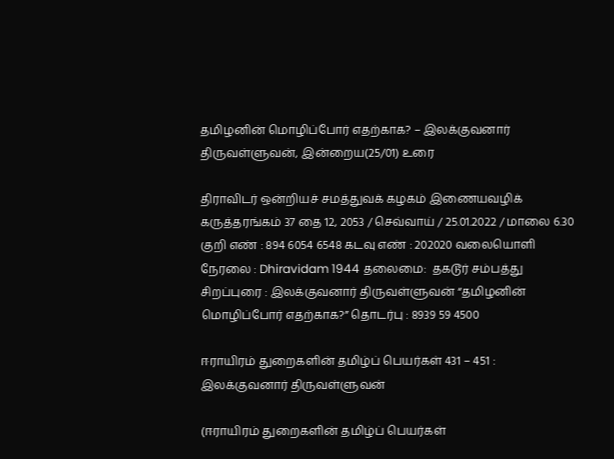தமிழனின் மொழிப்போர் எதற்காக? – இலக்குவனார் திருவள்ளுவன், இன்றைய(25/01) உரை

திராவிடர் ஒன்றியச் சமத்துவக் கழகம் இணையவழிக் கருத்தரங்கம் 37 தை 12, 2053 / செவ்வாய் / 25.01.2022 / மாலை 6.30 குறி எண் : 894 6054 6548 கடவு எண் : 202020 வலையொளி நேரலை : Dhiravidam 1944 தலைமை:  தகடூர் சம்பத்து சிறப்புரை : இலக்குவனார் திருவள்ளுவன் “தமிழனின் மொழிப்போர் எதற்காக?” தொடர்பு : 8939 59 4500

ஈராயிரம் துறைகளின் தமிழ்ப் பெயர்கள் 431 – 451 : இலக்குவனார் திருவள்ளுவன்

(ஈராயிரம் துறைகளின் தமிழ்ப் பெயர்கள்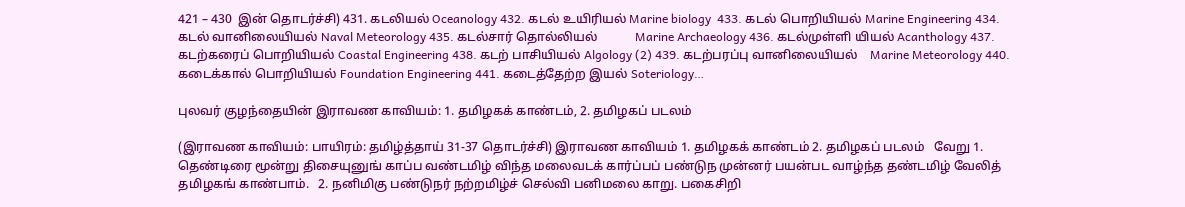421 – 430  இன் தொடர்ச்சி) 431. கடலியல் Oceanology 432. கடல் உயிரியல் Marine biology  433. கடல் பொறியியல் Marine Engineering 434. கடல் வானிலையியல் Naval Meteorology 435. கடல்சார் தொல்லியல்            Marine Archaeology 436. கடல்முள்ளி யியல் Acanthology 437. கடற்கரைப் பொறியியல் Coastal Engineering 438. கடற் பாசியியல் Algology (2) 439. கடற்பரப்பு வானிலையியல்    Marine Meteorology 440. கடைக்கால் பொறியியல் Foundation Engineering 441. கடைத்தேற்ற இயல் Soteriology…

புலவர் குழந்தையின் இராவண காவியம்: 1. தமிழகக் காண்டம், 2. தமிழகப் படலம்

(இராவண காவியம்: பாயிரம்: தமிழ்த்தாய் 31-37 தொடர்ச்சி) இராவண காவியம் 1. தமிழகக் காண்டம் 2. தமிழகப் படலம்   வேறு 1. தெண்டிரை மூன்று திசையுனுங் காப்ப வண்டமிழ் விந்த மலைவடக் கார்ப்பப் பண்டுந முன்னர் பயன்பட வாழ்ந்த தண்டமிழ் வேலித் தமிழகங் காண்பாம்.   2. நனிமிகு பண்டுநர் நற்றமிழ்ச் செல்வி பனிமலை காறு. பகைசிறி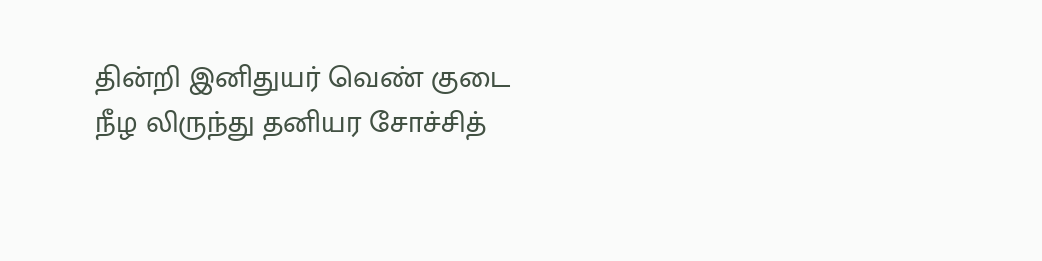தின்றி இனிதுயர் வெண் குடை நீழ லிருந்து தனியர சோச்சித்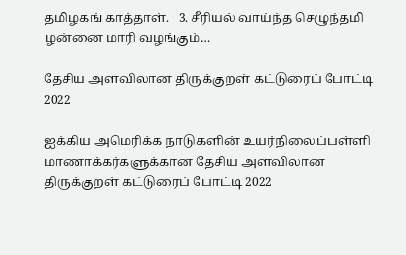தமிழகங் காத்தாள்.   3. சீரியல் வாய்ந்த செழுந்தமி ழன்னை மாரி வழங்கும்…

தேசிய அளவிலான திருக்குறள் கட்டுரைப் போட்டி 2022

ஐக்கிய அமெரிக்க நாடுகளின் உயர்நிலைப்பள்ளி மாணாக்கர்களுக்கான தேசிய அளவிலான திருக்குறள் கட்டுரைப் போட்டி 2022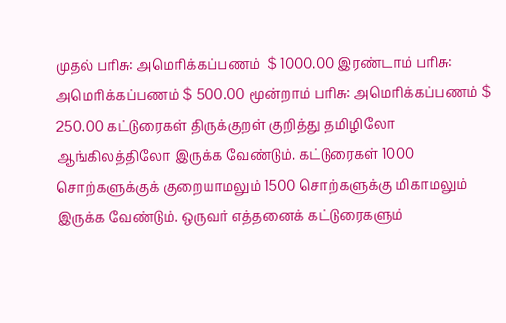முதல் பரிசு: அமெரிக்கப்பணம்  $ 1000.00 இரண்டாம் பரிசு: அமெரிக்கப்பணம் $ 500.00 மூன்றாம் பரிசு: அமெரிக்கப்பணம் $ 250.00 கட்டுரைகள் திருக்குறள் குறித்து தமிழிலோ ஆங்கிலத்திலோ இருக்க வேண்டும். கட்டுரைகள் 1000 சொற்களுக்குக் குறையாமலும் 1500 சொற்களுக்கு மிகாமலும் இருக்க வேண்டும். ஒருவர் எத்தனைக் கட்டுரைகளும்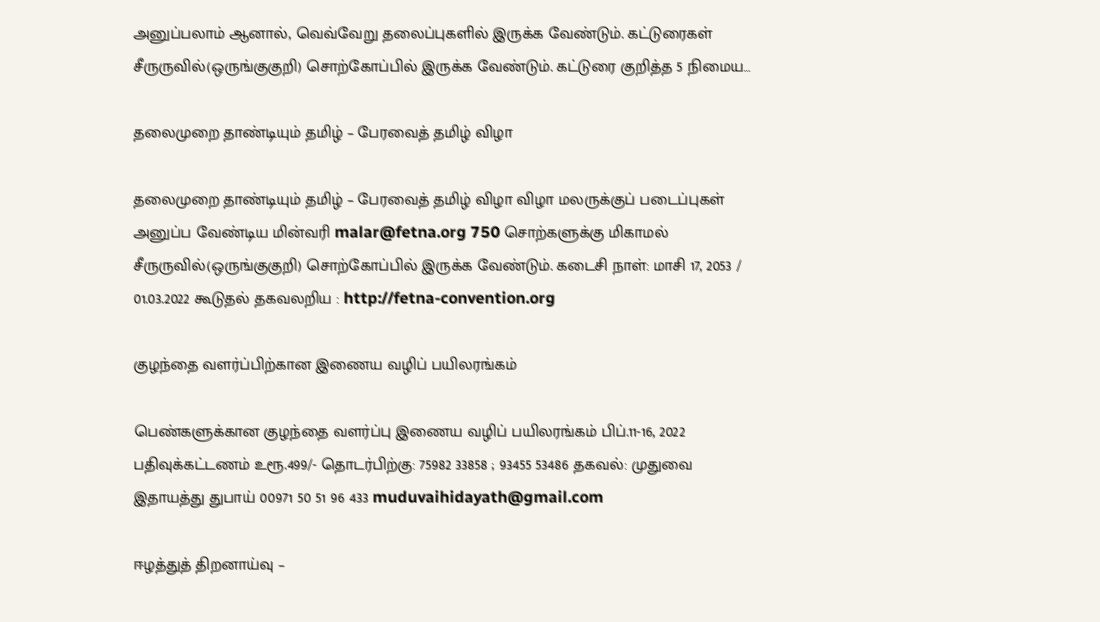அனுப்பலாம் ஆனால், வெவ்வேறு தலைப்புகளில் இருக்க வேண்டும். கட்டுரைகள் சீருருவில்(ஒருங்குகுறி) சொற்கோப்பில் இருக்க வேண்டும். கட்டுரை குறித்த 5 நிமைய…

தலைமுறை தாண்டியும் தமிழ் – பேரவைத் தமிழ் விழா

தலைமுறை தாண்டியும் தமிழ் – பேரவைத் தமிழ் விழா விழா மலருக்குப் படைப்புகள் அனுப்ப வேண்டிய மின்வரி malar@fetna.org 750 சொற்களுக்கு மிகாமல் சீருருவில்(ஒருங்குகுறி) சொற்கோப்பில் இருக்க வேண்டும். கடைசி நாள்: மாசி 17, 2053 / 01.03.2022 கூடுதல் தகவலறிய : http://fetna-convention.org

குழந்தை வளர்ப்பிற்கான இணைய வழிப் பயிலரங்கம்

பெண்களுக்கான குழந்தை வளர்ப்பு இணைய வழிப் பயிலரங்கம் பிப்.11-16, 2022 பதிவுக்கட்டணம் உரூ.499/- தொடர்பிற்கு: 75982 33858 ; 93455 53486 தகவல்: முதுவை இதாயத்து துபாய் 00971 50 51 96 433 muduvaihidayath@gmail.com

ஈழத்துத் திறனாய்வு –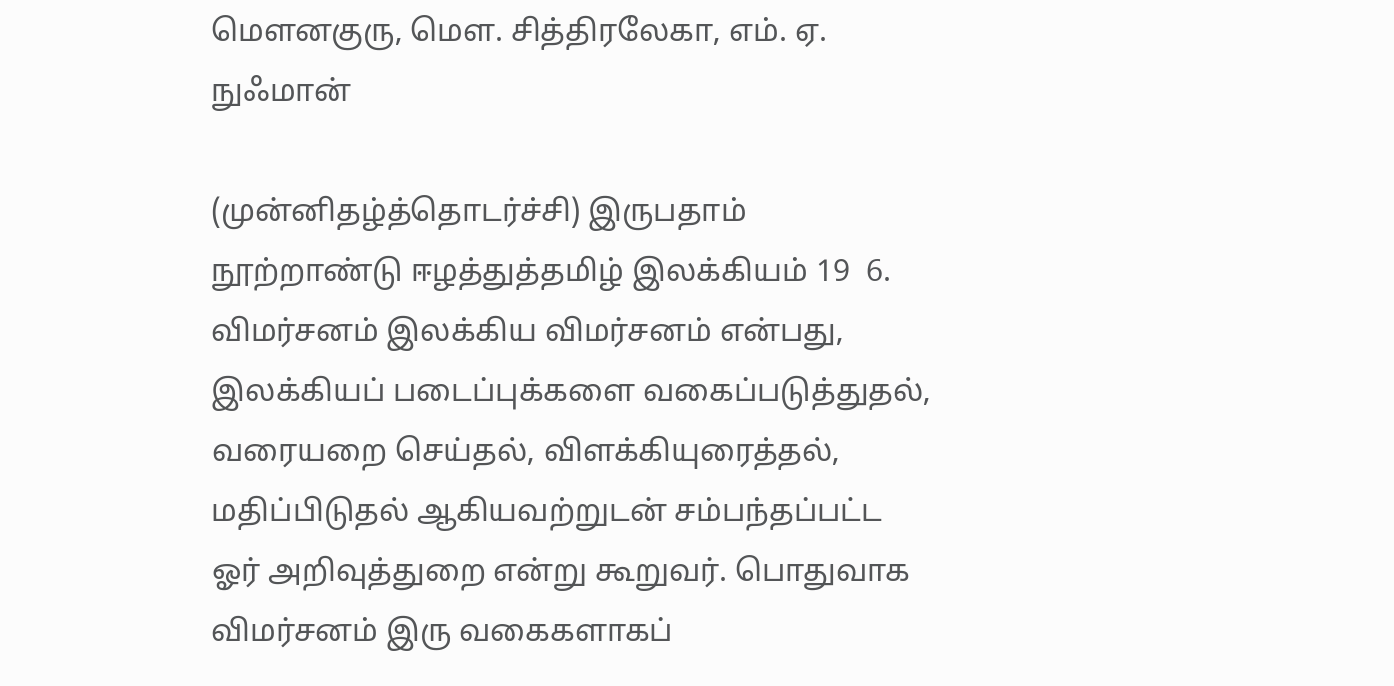மௌனகுரு, மௌ. சித்திரலேகா, எம். ஏ. நுஃமான்

(முன்னிதழ்த்தொடர்ச்சி) இருபதாம் நூற்றாண்டு ஈழத்துத்தமிழ் இலக்கியம் 19  6. விமர்சனம் இலக்கிய விமர்சனம் என்பது, இலக்கியப் படைப்புக்களை வகைப்படுத்துதல், வரையறை செய்தல், விளக்கியுரைத்தல், மதிப்பிடுதல் ஆகியவற்றுடன் சம்பந்தப்பட்ட ஓர் அறிவுத்துறை என்று கூறுவர். பொதுவாக விமர்சனம் இரு வகைகளாகப்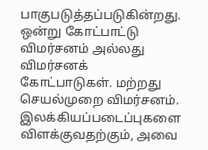பாகுபடுத்தப்படுகின்றது. ஒன்று கோட்பாட்டு விமர்சனம் அல்லது விமர்சனக் கோட்பாடுகள். மற்றது செயல்முறை விமர்சனம். இலக்கியப்படைப்புகளை விளக்குவதற்கும், அவை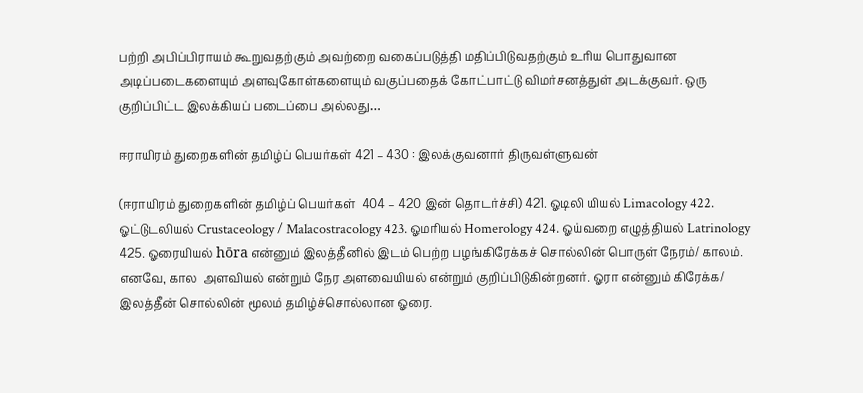பற்றி அபிப்பிராயம் கூறுவதற்கும் அவற்றை வகைப்படுத்தி மதிப்பிடுவதற்கும் உாிய பொதுவான அடிப்படைகளையும் அளவுகோள்களையும் வகுப்பதைக் கோட்பாட்டு விமர்சனத்துள் அடக்குவர். ஒரு குறிப்பிட்ட இலக்கியப் படைப்பை அல்லது…

ஈராயிரம் துறைகளின் தமிழ்ப் பெயர்கள் 421 – 430 : இலக்குவனார் திருவள்ளுவன்

(ஈராயிரம் துறைகளின் தமிழ்ப் பெயர்கள்  404 – 420 இன் தொடர்ச்சி) 421. ஓடிலி யியல் Limacology 422. ஓட்டுடலியல் Crustaceology / Malacostracology 423. ஓமரியல் Homerology 424. ஓய்வறை எழுத்தியல் Latrinology 425. ஓரையியல் hōra என்னும் இலத்தீனில் இடம் பெற்ற பழங்கிரேக்கச் சொல்லின் பொருள் நேரம்/ காலம். எனவே, கால  அளவியல் என்றும் நேர அளவையியல் என்றும் குறிப்பிடுகின்றனர். ஓரா என்னும் கிரேக்க/ இலத்தீன் சொல்லின் மூலம் தமிழ்ச்சொல்லான ஓரை.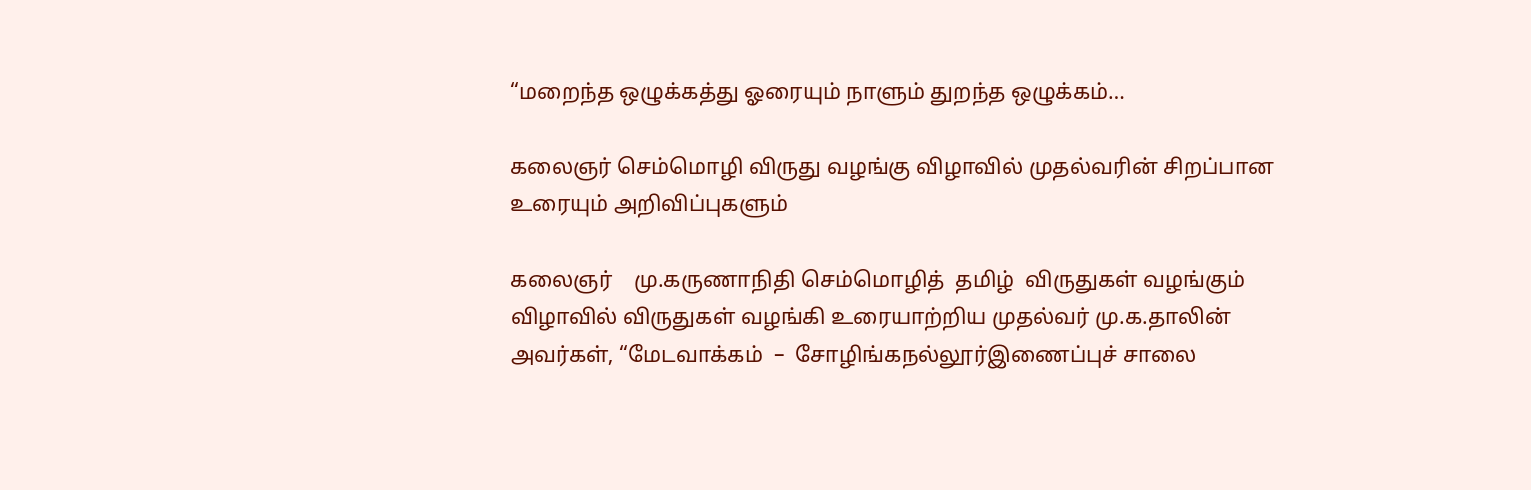“மறைந்த ஒழுக்கத்து ஓரையும் நாளும் துறந்த ஒழுக்கம்…

கலைஞர் செம்மொழி விருது வழங்கு விழாவில் முதல்வரின் சிறப்பான உரையும் அறிவிப்புகளும்

கலைஞர்    மு.கருணாநிதி செம்மொழித்  தமிழ்  விருதுகள் வழங்கும் விழாவில் விருதுகள் வழங்கி உரையாற்றிய முதல்வர் மு.க.தாலின் அவர்கள், “மேடவாக்கம்  –  சோழிங்கநல்லூர்இணைப்புச் சாலை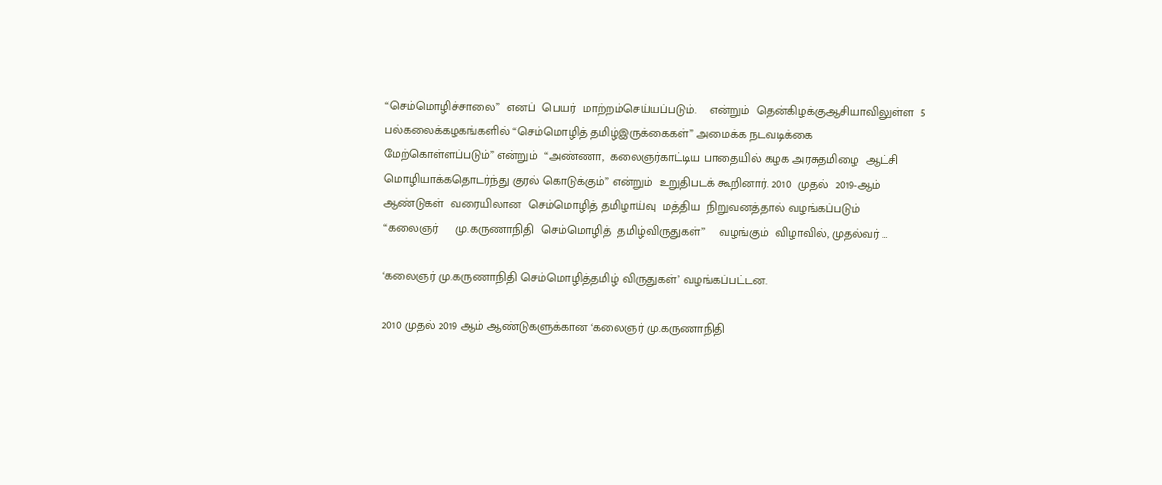“செம்மொழிச்சாலை”  எனப்  பெயர்  மாற்றம்செய்யப்படும்.    என்றும்  தென்கிழக்குஆசியாவிலுள்ள  5  பல்கலைக்கழகங்களில் “செம்மொழித் தமிழ்இருக்கைகள்” அமைக்க நடவடிக்கை   மேற்கொள்ளப்படும்” என்றும்  “அண்ணா,  கலைஞர்காட்டிய பாதையில் கழக அரசுதமிழை  ஆட்சி  மொழியாக்கதொடர்ந்து குரல் கொடுக்கும்” என்றும்  உறுதிபடக் கூறினார். 2010  முதல்  2019-ஆம்  ஆண்டுகள்  வரையிலான  செம்மொழித் தமிழாய்வு  மத்திய  நிறுவனத்தால் வழங்கப்படும்     “கலைஞர்     மு.கருணாநிதி  செம்மொழித்  தமிழ்விருதுகள்’’    வழங்கும்  விழாவில், முதல்வர் …

‘கலைஞர் மு.கருணாநிதி செம்மொழித்தமிழ் விருதுகள்’ வழங்கப்பட்டன.

2010 முதல் 2019 ஆம் ஆண்டுகளுக்கான ‘கலைஞர் மு.கருணாநிதி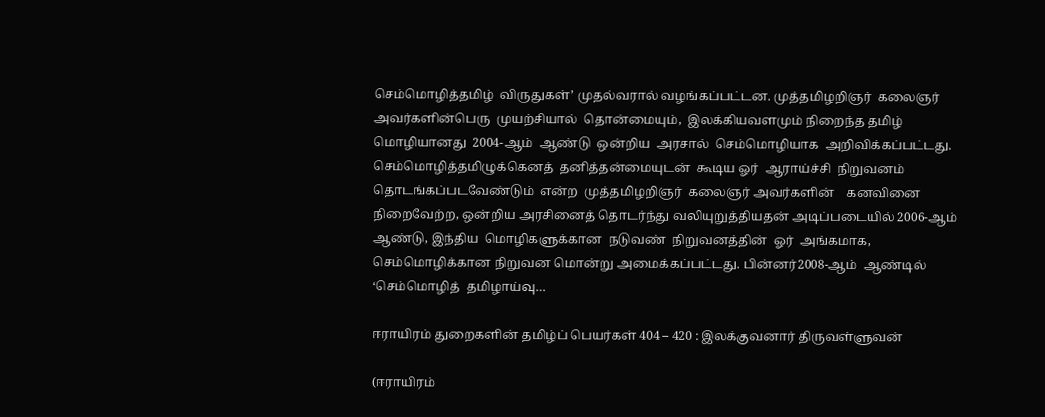செம்மொழித்தமிழ்  விருதுகள்’ முதல்வரால் வழங்கப்பட்டன. முத்தமிழறிஞர்  கலைஞர்  அவர்களின்பெரு  முயற்சியால்  தொன்மையும்,  இலக்கியவளமும் நிறைந்த தமிழ் மொழியானது  2004-ஆம்  ஆண்டு  ஒன்றிய  அரசால்  செம்மொழியாக  அறிவிக்கப்பட்டது.  செம்மொழித்தமிழுக்கெனத்  தனித்தன்மையுடன்  கூடிய ஓர்  ஆராய்ச்சி  நிறுவனம்  தொடங்கப்படவேண்டும்  என்ற  முத்தமிழறிஞர்  கலைஞர் அவர்களின்    கனவினை    நிறைவேற்ற, ஒன்றிய அரசினைத் தொடர்ந்து வலியுறுத்தியதன் அடிப்படையில் 2006-ஆம் ஆண்டு, இந்திய  மொழிகளுக்கான  நடுவண்  நிறுவனத்தின்  ஓர்  அங்கமாக,  செம்மொழிக்கான நிறுவன மொன்று அமைக்கப்பட்டது. பின்னர்2008-ஆம்  ஆண்டில்  ‘செம்மொழித்  தமிழாய்வு…

ஈராயிரம் துறைகளின் தமிழ்ப் பெயர்கள் 404 – 420 : இலக்குவனார் திருவள்ளுவன்

(ஈராயிரம்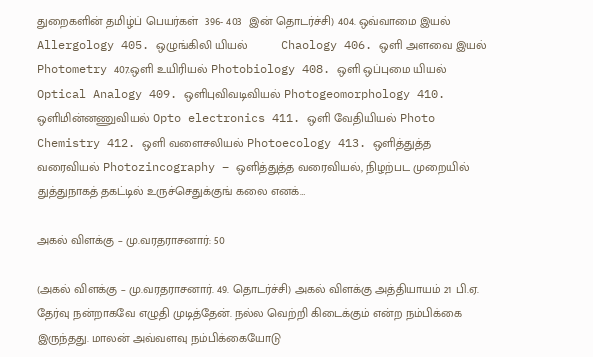துறைகளின் தமிழ்ப் பெயர்கள்  396- 403  இன் தொடர்ச்சி) 404. ஒவ்வாமை இயல் Allergology 405. ஒழுங்கிலி யியல்          Chaology 406. ஒளி அளவை இயல் Photometry 407.ஒளி உயிரியல் Photobiology 408. ஒளி ஒப்புமை யியல் Optical Analogy 409. ஒளிபுவிவடிவியல் Photogeomorphology 410. ஒளிமின்னணுவியல் Opto electronics 411. ஒளி வேதியியல் Photo Chemistry 412. ஒளி வளைசலியல் Photoecology 413. ஒளித்துத்த வரைவியல் Photozincography – ஒளித்துத்த வரைவியல், நிழற்பட முறையில் துத்துநாகத் தகட்டில் உருச்செதுக்குங் கலை எனக்…

அகல் விளக்கு – மு.வரதராசனார்: 50

(அகல் விளக்கு – மு.வரதராசனார். 49. தொடர்ச்சி) அகல் விளக்கு அத்தியாயம் 21 பி.ஏ. தேர்வு நன்றாகவே எழுதி முடித்தேன். நல்ல வெற்றி கிடைக்கும் என்ற நம்பிக்கை இருந்தது. மாலன் அவ்வளவு நம்பிக்கையோடு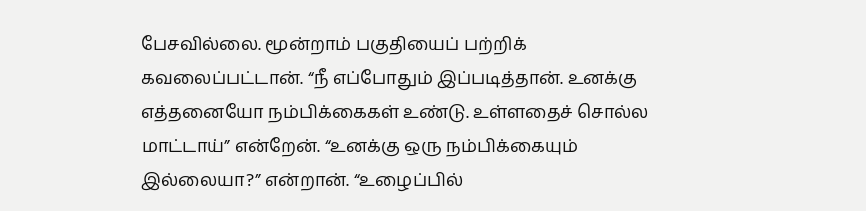பேசவில்லை. மூன்றாம் பகுதியைப் பற்றிக் கவலைப்பட்டான். “நீ எப்போதும் இப்படித்தான். உனக்கு எத்தனையோ நம்பிக்கைகள் உண்டு. உள்ளதைச் சொல்ல மாட்டாய்” என்றேன். “உனக்கு ஒரு நம்பிக்கையும் இல்லையா?” என்றான். “உழைப்பில்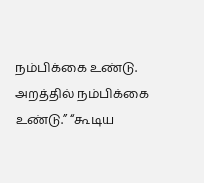நம்பிக்கை உண்டு. அறத்தில் நம்பிக்கை உண்டு.” “கூடிய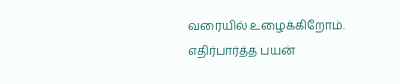வரையில் உழைக்கிறோம். எதிர்பார்த்த பயன்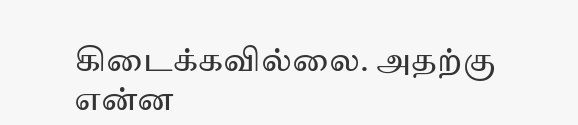கிடைக்கவில்லை. அதற்கு என்ன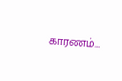காரணம்…